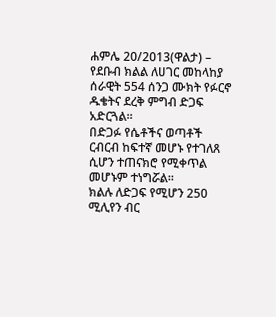ሐምሌ 20/2013(ዋልታ) – የደቡብ ክልል ለሀገር መከላከያ ሰራዊት 554 ሰንጋ ሙክት የፉርኖ ዱቄትና ደረቅ ምግብ ድጋፍ አድርጓል።
በድጋፉ የሴቶችና ወጣቶች ርብርብ ከፍተኛ መሆኑ የተገለጸ ሲሆን ተጠናክሮ የሚቀጥል መሆኑም ተነግሯል፡፡
ክልሉ ለድጋፍ የሚሆን 250 ሚሊየን ብር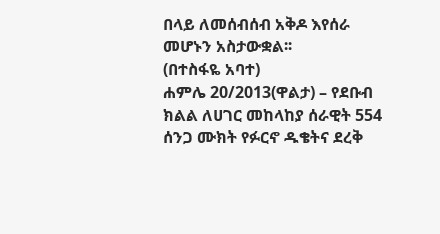በላይ ለመሰብሰብ አቅዶ እየሰራ መሆኑን አስታውቋል፡፡
(በተስፋዬ አባተ)
ሐምሌ 20/2013(ዋልታ) – የደቡብ ክልል ለሀገር መከላከያ ሰራዊት 554 ሰንጋ ሙክት የፉርኖ ዱቄትና ደረቅ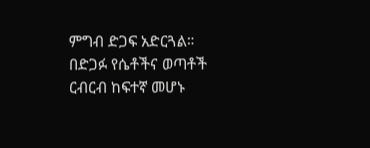ምግብ ድጋፍ አድርጓል።
በድጋፉ የሴቶችና ወጣቶች ርብርብ ከፍተኛ መሆኑ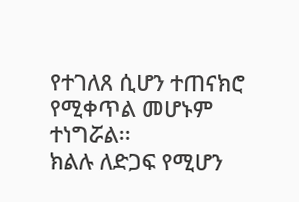የተገለጸ ሲሆን ተጠናክሮ የሚቀጥል መሆኑም ተነግሯል፡፡
ክልሉ ለድጋፍ የሚሆን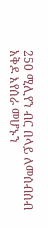250 ሚሊየን ብር በላይ ለመሰብሰብ አቅዶ እየሰራ መሆኑን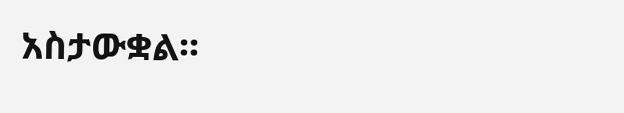አስታውቋል፡፡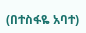(በተስፋዬ አባተ)